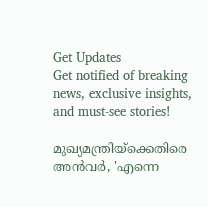Get Updates
Get notified of breaking news, exclusive insights, and must-see stories!

മുഖ്യമന്ത്രിയ്‌ക്കെതിരെ അന്‍വര്‍, 'എന്നെ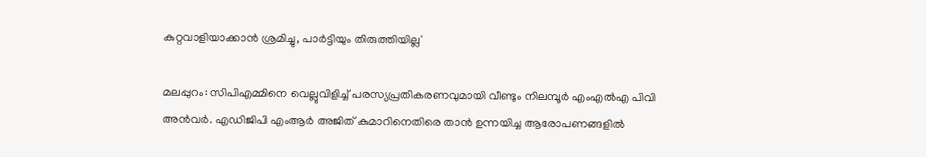കുറ്റവാളിയാക്കാന്‍ ശ്രമിച്ചു, പാര്‍ട്ടിയും തിരുത്തിയില്ല'

മലപ്പുറം: സിപിഎമ്മിനെ വെല്ലുവിളിച്ച് പരസ്യപ്രതികരണവുമായി വീണ്ടും നിലമ്പൂര്‍ എംഎല്‍എ പിവി അന്‍വര്‍. എഡിജിപി എംആര്‍ അജിത് കുമാറിനെതിരെ താന്‍ ഉന്നയിച്ച ആരോപണങ്ങളില്‍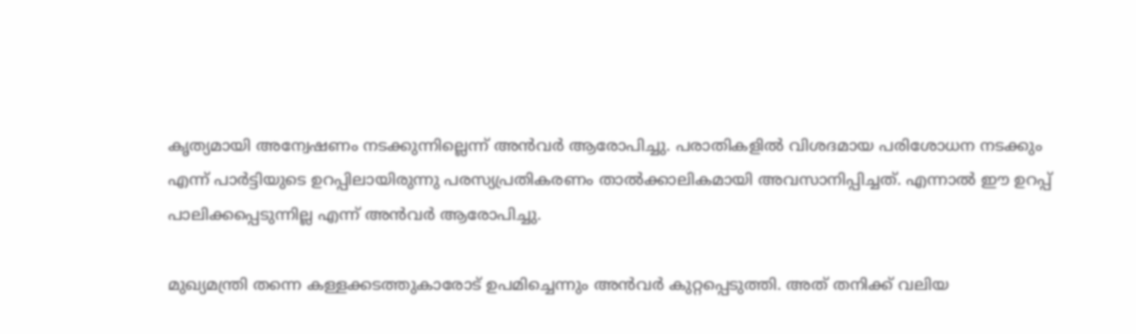കൃത്യമായി അന്വേഷണം നടക്കുന്നില്ലെന്ന് അന്‍വര്‍ ആരോപിച്ചു. പരാതികളില്‍ വിശദമായ പരിശോധന നടക്കും എന്ന് പാര്‍ട്ടിയുടെ ഉറപ്പിലായിരുന്നു പരസ്യപ്രതികരണം താല്‍ക്കാലികമായി അവസാനിപ്പിച്ചത്. എന്നാല്‍ ഈ ഉറപ്പ് പാലിക്കപ്പെടുന്നില്ല എന്ന് അന്‍വര്‍ ആരോപിച്ചു.

മുഖ്യമന്ത്രി തന്നെ കള്ളക്കടത്തുകാരോട് ഉപമിച്ചെന്നും അന്‍വര്‍ കുറ്റപ്പെടുത്തി. അത് തനിക്ക് വലിയ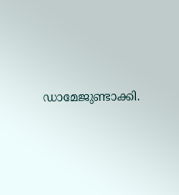ഡാമേജുണ്ടാക്കി.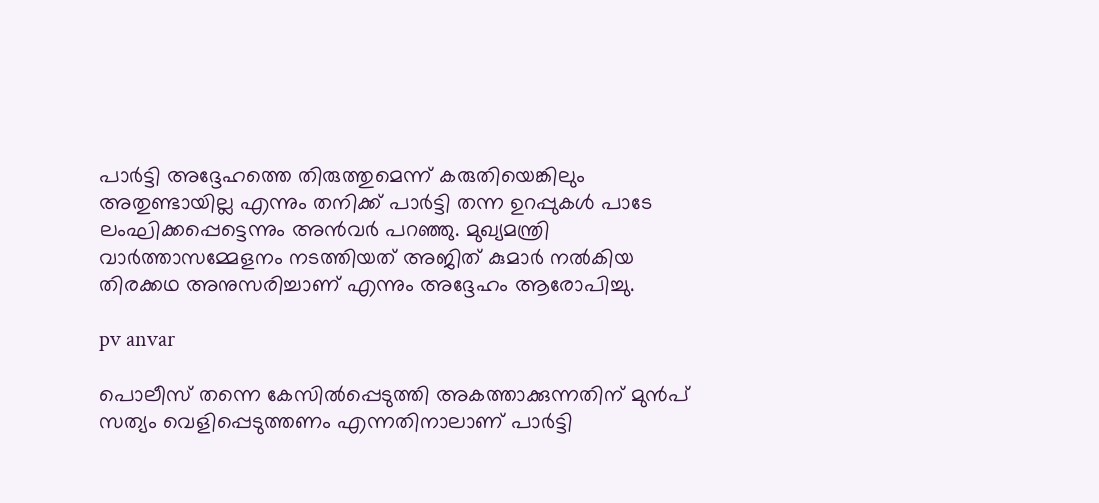പാര്‍ട്ടി അദ്ദേഹത്തെ തിരുത്തുമെന്ന് കരുതിയെങ്കിലും അതുണ്ടായില്ല എന്നും തനിക്ക് പാര്‍ട്ടി തന്ന ഉറപ്പുകള്‍ പാടേ ലംഘിക്കപ്പെട്ടെന്നും അന്‍വര്‍ പറഞ്ഞു. മുഖ്യമന്ത്രി വാര്‍ത്താസമ്മേളനം നടത്തിയത് അജിത് കുമാര്‍ നല്‍കിയ തിരക്കഥ അനുസരിച്ചാണ് എന്നും അദ്ദേഹം ആരോപിച്ചു.

pv anvar

പൊലീസ് തന്നെ കേസില്‍പ്പെടുത്തി അകത്താക്കുന്നതിന് മുന്‍പ് സത്യം വെളിപ്പെടുത്തണം എന്നതിനാലാണ് പാര്‍ട്ടി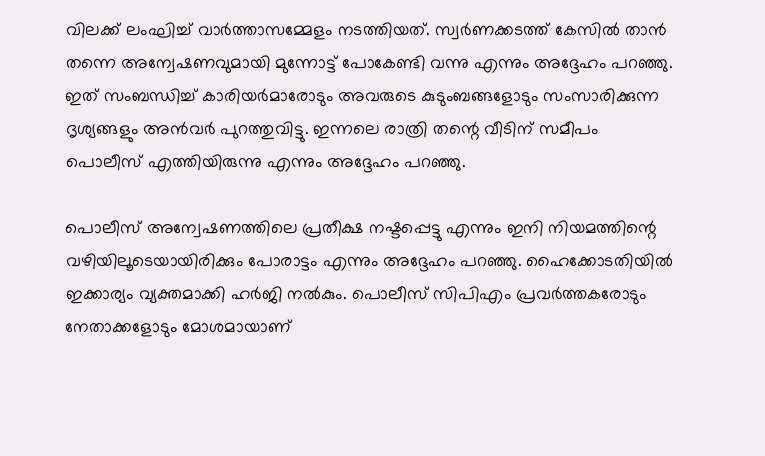വിലക്ക് ലംഘിച്ച് വാര്‍ത്താസമ്മേളം നടത്തിയത്. സ്വര്‍ണക്കടത്ത് കേസില്‍ താന്‍ തന്നെ അന്വേഷണവുമായി മുന്നോട്ട് പോകേണ്ടി വന്നു എന്നും അദ്ദേഹം പറഞ്ഞു. ഇത് സംബന്ധിച്ച് കാരിയര്‍മാരോടും അവരുടെ കുടുംബങ്ങളോടും സംസാരിക്കുന്ന ദൃശ്യങ്ങളും അന്‍വര്‍ പുറത്തുവിട്ടു. ഇന്നലെ രാത്രി തന്റെ വീടിന് സമീപം പൊലീസ് എത്തിയിരുന്നു എന്നും അദ്ദേഹം പറഞ്ഞു.

പൊലീസ് അന്വേഷണത്തിലെ പ്രതീക്ഷ നഷ്ടപ്പെട്ടു എന്നും ഇനി നിയമത്തിന്റെ വഴിയിലൂടെയായിരിക്കും പോരാട്ടം എന്നും അദ്ദേഹം പറഞ്ഞു. ഹൈക്കോടതിയില്‍ ഇക്കാര്യം വ്യക്തമാക്കി ഹര്‍ജി നല്‍കും. പൊലീസ് സിപിഎം പ്രവര്‍ത്തകരോടും നേതാക്കളോടും മോശമായാണ്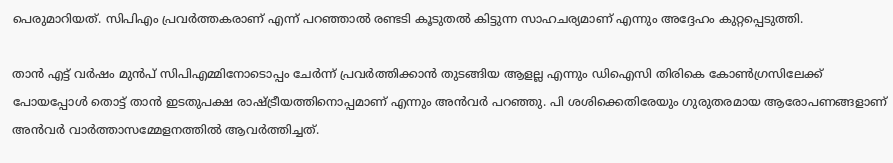പെരുമാറിയത്. സിപിഎം പ്രവര്‍ത്തകരാണ് എന്ന് പറഞ്ഞാല്‍ രണ്ടടി കൂടുതല്‍ കിട്ടുന്ന സാഹചര്യമാണ് എന്നും അദ്ദേഹം കുറ്റപ്പെടുത്തി.

താന്‍ എട്ട് വര്‍ഷം മുന്‍പ് സിപിഎമ്മിനോടൊപ്പം ചേര്‍ന്ന് പ്രവര്‍ത്തിക്കാന്‍ തുടങ്ങിയ ആളല്ല എന്നും ഡിഐസി തിരികെ കോണ്‍ഗ്രസിലേക്ക് പോയപ്പോള്‍ തൊട്ട് താന്‍ ഇടതുപക്ഷ രാഷ്ട്രീയത്തിനൊപ്പമാണ് എന്നും അന്‍വര്‍ പറഞ്ഞു. പി ശശിക്കെതിരേയും ഗുരുതരമായ ആരോപണങ്ങളാണ് അന്‍വര്‍ വാര്‍ത്താസമ്മേളനത്തില്‍ ആവര്‍ത്തിച്ചത്.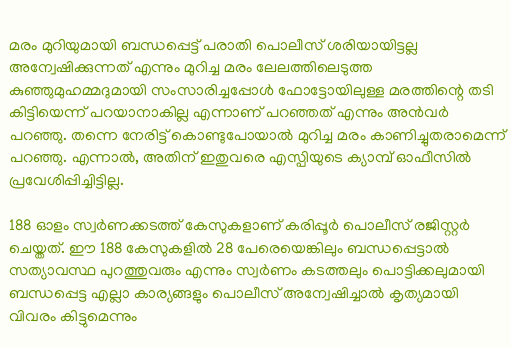മരം മുറിയുമായി ബന്ധപ്പെട്ട് പരാതി പൊലീസ് ശരിയായിട്ടല്ല അന്വേഷിക്കുന്നത് എന്നും മുറിച്ച മരം ലേലത്തിലെടുത്ത കുഞ്ഞുമുഹമ്മദുമായി സംസാരിച്ചപ്പോള്‍ ഫോട്ടോയിലുള്ള മരത്തിന്റെ തടി കിട്ടിയെന്ന് പറയാനാകില്ല എന്നാണ് പറഞ്ഞത് എന്നും അന്‍വര്‍ പറഞ്ഞു. തന്നെ നേരിട്ട് കൊണ്ടുപോയാല്‍ മുറിച്ച മരം കാണിച്ചുതരാമെന്ന് പറഞ്ഞു. എന്നാല്‍, അതിന് ഇതുവരെ എസ്പിയുടെ ക്യാമ്പ് ഓഫീസില്‍ പ്രവേശിപ്പിച്ചിട്ടില്ല.

188 ഓളം സ്വര്‍ണക്കടത്ത് കേസുകളാണ് കരിപ്പൂര്‍ പൊലീസ് രജിസ്റ്റര്‍ ചെയ്തത്. ഈ 188 കേസുകളില്‍ 28 പേരെയെങ്കിലും ബന്ധപ്പെട്ടാല്‍ സത്യാവസ്ഥ പുറത്തുവരും എന്നും സ്വര്‍ണം കടത്തലും പൊട്ടിക്കലുമായി ബന്ധപ്പെട്ട എല്ലാ കാര്യങ്ങളും പൊലീസ് അന്വേഷിച്ചാല്‍ കൃത്യമായി വിവരം കിട്ടുമെന്നും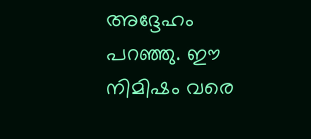അദ്ദേഹം പറഞ്ഞു. ഈ നിമിഷം വരെ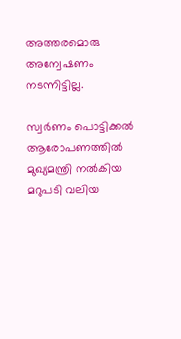അത്തരമൊരു അന്വേഷണം നടന്നിട്ടില്ല.

സ്വര്‍ണം പൊട്ടിക്കല്‍ ആരോപണത്തില്‍ മുഖ്യമന്ത്രി നല്‍കിയ മറുപടി വലിയ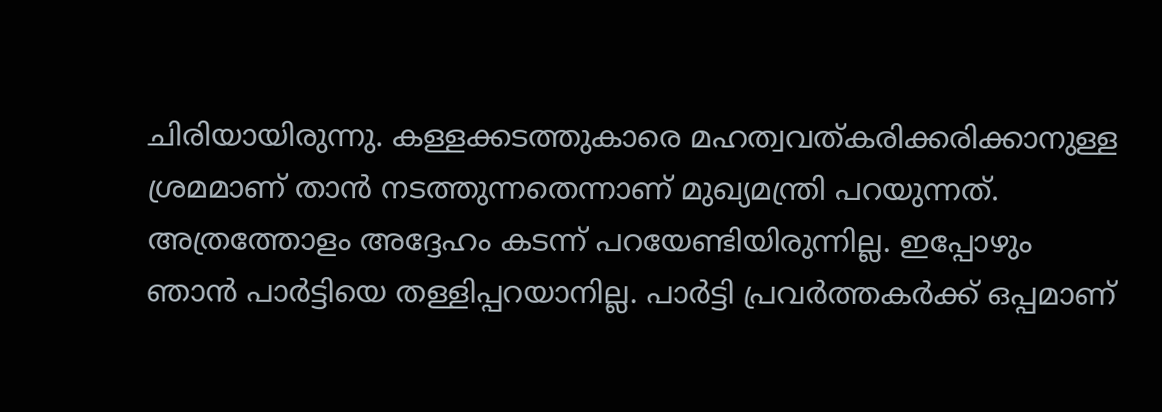ചിരിയായിരുന്നു. കള്ളക്കടത്തുകാരെ മഹത്വവത്കരിക്കരിക്കാനുള്ള ശ്രമമാണ് താന്‍ നടത്തുന്നതെന്നാണ് മുഖ്യമന്ത്രി പറയുന്നത്. അത്രത്തോളം അദ്ദേഹം കടന്ന് പറയേണ്ടിയിരുന്നില്ല. ഇപ്പോഴും ഞാന്‍ പാര്‍ട്ടിയെ തള്ളിപ്പറയാനില്ല. പാര്‍ട്ടി പ്രവര്‍ത്തകര്‍ക്ക് ഒപ്പമാണ്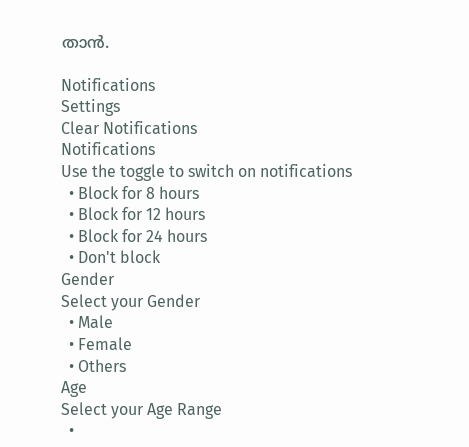താന്‍.

Notifications
Settings
Clear Notifications
Notifications
Use the toggle to switch on notifications
  • Block for 8 hours
  • Block for 12 hours
  • Block for 24 hours
  • Don't block
Gender
Select your Gender
  • Male
  • Female
  • Others
Age
Select your Age Range
  •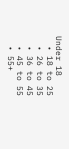Under 18
  • 18 to 25
  • 26 to 35
  • 36 to 45
  • 45 to 55
  • 55+